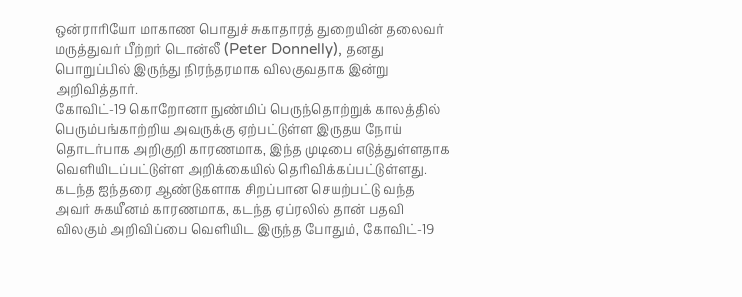ஒன்ராரியோ மாகாண பொதுச் சுகாதாரத் துறையின் தலைவர் மருத்துவர் பீற்றர் டொன்லீ (Peter Donnelly), தனது பொறுப்பில் இருந்து நிரந்தரமாக விலகுவதாக இன்று அறிவித்தார்.
கோவிட்-19 கொறோனா நுண்மிப் பெருந்தொற்றுக் காலத்தில் பெரும்பங்காற்றிய அவருக்கு ஏற்பட்டுள்ள இருதய நோய் தொடர்பாக அறிகுறி காரணமாக, இந்த முடிபை எடுத்துள்ளதாக வெளியிடப்பட்டுள்ள அறிக்கையில் தெரிவிக்கப்பட்டுள்ளது.
கடந்த ஐந்தரை ஆண்டுகளாக சிறப்பான செயற்பட்டு வந்த அவர் சுகயீனம் காரணமாக, கடந்த ஏப்ரலில் தான் பதவி விலகும் அறிவிப்பை வெளியிட இருந்த போதும், கோவிட்-19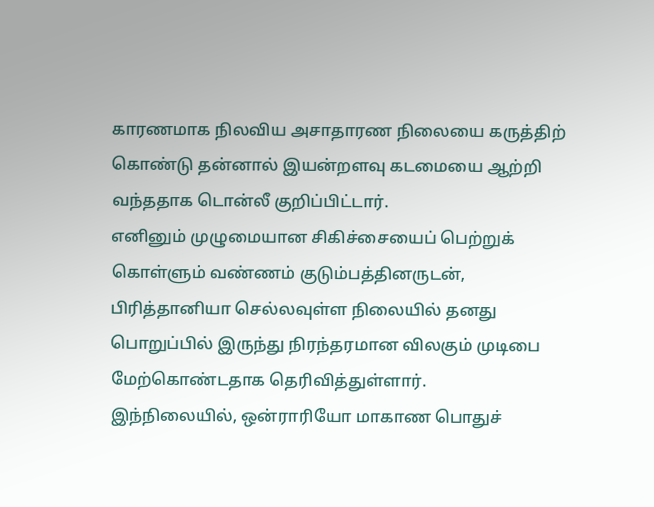காரணமாக நிலவிய அசாதாரண நிலையை கருத்திற் கொண்டு தன்னால் இயன்றளவு கடமையை ஆற்றி வந்ததாக டொன்லீ குறிப்பிட்டார்.
எனினும் முழுமையான சிகிச்சையைப் பெற்றுக் கொள்ளும் வண்ணம் குடும்பத்தினருடன், பிரித்தானியா செல்லவுள்ள நிலையில் தனது பொறுப்பில் இருந்து நிரந்தரமான விலகும் முடிபை மேற்கொண்டதாக தெரிவித்துள்ளார்.
இந்நிலையில், ஒன்ராரியோ மாகாண பொதுச்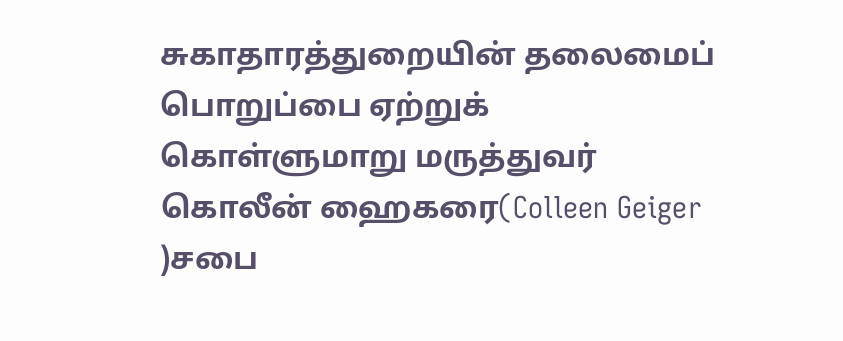சுகாதாரத்துறையின் தலைமைப் பொறுப்பை ஏற்றுக் கொள்ளுமாறு மருத்துவர் கொலீன் ஹைகரை(Colleen Geiger )சபை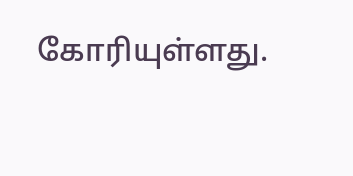கோரியுள்ளது.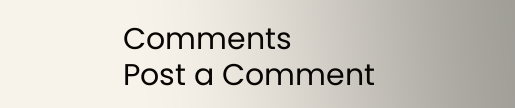Comments
Post a Comment